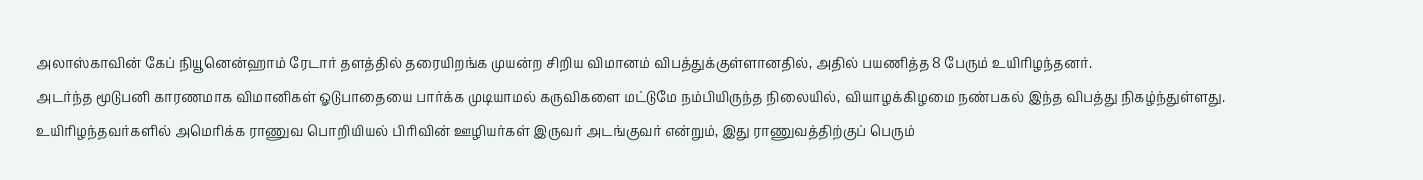அலாஸ்காவின் கேப் நியூனென்ஹாம் ரேடார் தளத்தில் தரையிறங்க முயன்ற சிறிய விமானம் விபத்துக்குள்ளானதில், அதில் பயணித்த 8 பேரும் உயிரிழந்தனர்.
அடர்ந்த மூடுபனி காரணமாக விமானிகள் ஓடுபாதையை பார்க்க முடியாமல் கருவிகளை மட்டுமே நம்பியிருந்த நிலையில், வியாழக்கிழமை நண்பகல் இந்த விபத்து நிகழ்ந்துள்ளது.
உயிரிழந்தவர்களில் அமெரிக்க ராணுவ பொறியியல் பிரிவின் ஊழியர்கள் இருவர் அடங்குவர் என்றும், இது ராணுவத்திற்குப் பெரும்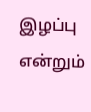இழப்பு என்றும்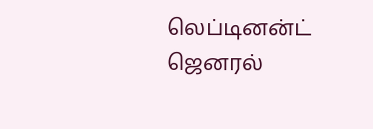லெப்டினன்ட் ஜெனரல்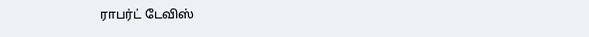ராபர்ட் டேவிஸ்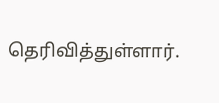தெரிவித்துள்ளார்.